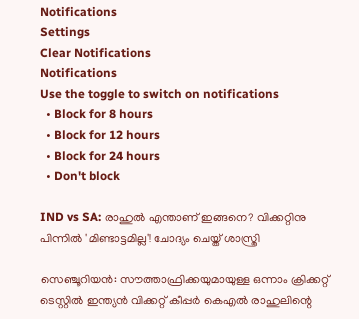Notifications
Settings
Clear Notifications
Notifications
Use the toggle to switch on notifications
  • Block for 8 hours
  • Block for 12 hours
  • Block for 24 hours
  • Don't block

IND vs SA: രാഹുല്‍ എന്താണ് ഇങ്ങനെ? വിക്കറ്റിനു പിന്നില്‍ 'മിണ്ടാട്ടമില്ല'! ചോദ്യം ചെയ്ത് ശാസ്ത്രി

സെഞ്ചൂറിയന്‍: സൗത്താഫ്രിക്കയുമായുള്ള ഒന്നാം ക്രിക്കറ്റ് ടെസ്റ്റില്‍ ഇന്ത്യന്‍ വിക്കറ്റ് കീപ്പര്‍ കെഎല്‍ രാഹുലിന്റെ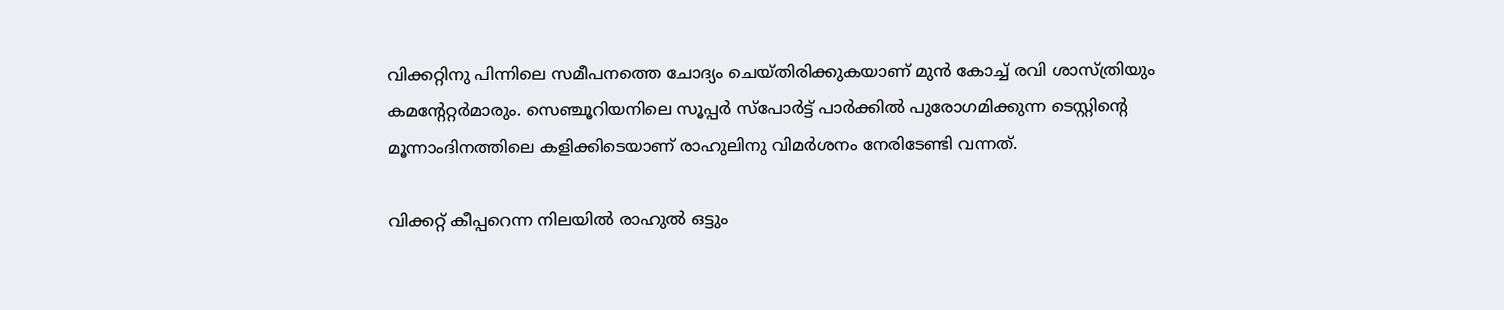വിക്കറ്റിനു പിന്നിലെ സമീപനത്തെ ചോദ്യം ചെയ്തിരിക്കുകയാണ് മുന്‍ കോച്ച് രവി ശാസ്ത്രിയും കമന്റേറ്റര്‍മാരും. സെഞ്ചൂറിയനിലെ സൂപ്പര്‍ സ്‌പോര്‍ട്ട് പാര്‍ക്കില്‍ പുരോഗമിക്കുന്ന ടെസ്റ്റിന്റെ മൂന്നാംദിനത്തിലെ കളിക്കിടെയാണ് രാഹുലിനു വിമര്‍ശനം നേരിടേണ്ടി വന്നത്.

വിക്കറ്റ് കീപ്പറെന്ന നിലയില്‍ രാഹുല്‍ ഒട്ടും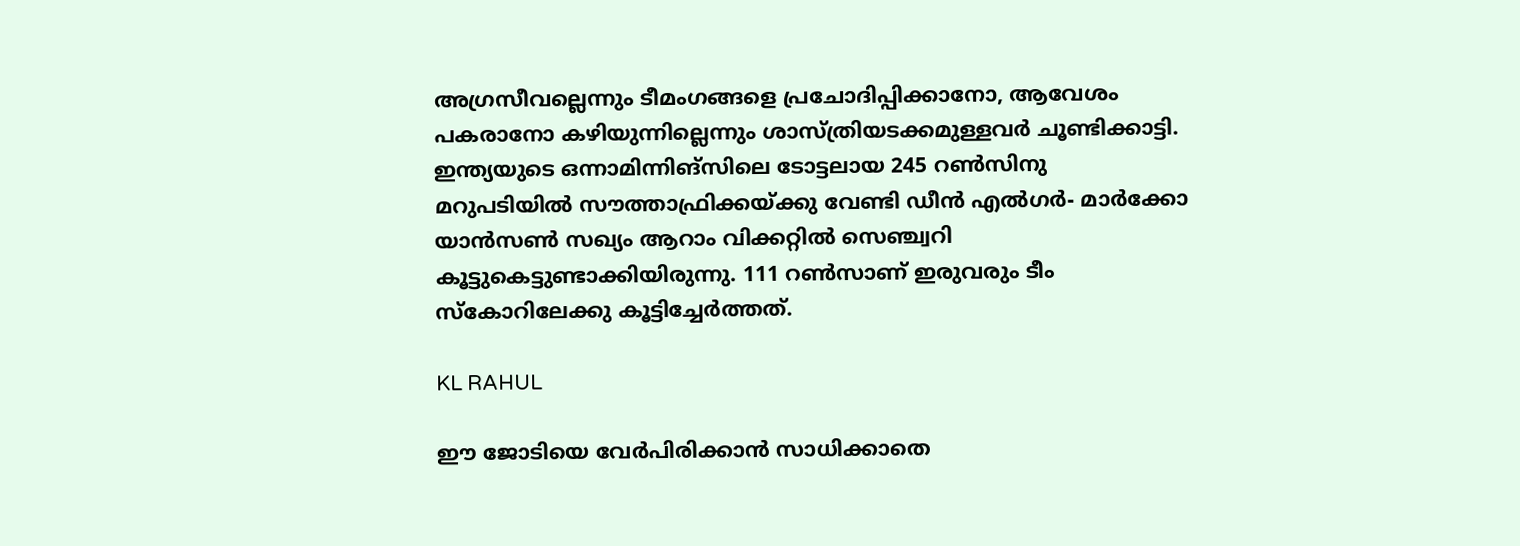അഗ്രസീവല്ലെന്നും ടീമംഗങ്ങളെ പ്രചോദിപ്പിക്കാനോ, ആവേശം പകരാനോ കഴിയുന്നില്ലെന്നും ശാസ്ത്രിയടക്കമുള്ളവര്‍ ചൂണ്ടിക്കാട്ടി. ഇന്ത്യയുടെ ഒന്നാമിന്നിങ്‌സിലെ ടോട്ടലായ 245 റണ്‍സിനു മറുപടിയില്‍ സൗത്താഫ്രിക്കയ്ക്കു വേണ്ടി ഡീന്‍ എല്‍ഗര്‍- മാര്‍ക്കോ യാന്‍സണ്‍ സഖ്യം ആറാം വിക്കറ്റില്‍ സെഞ്ച്വറി കൂട്ടുകെട്ടുണ്ടാക്കിയിരുന്നു. 111 റണ്‍സാണ് ഇരുവരും ടീം സ്‌കോറിലേക്കു കൂട്ടിച്ചേര്‍ത്തത്.

KL RAHUL

ഈ ജോടിയെ വേര്‍പിരിക്കാന്‍ സാധിക്കാതെ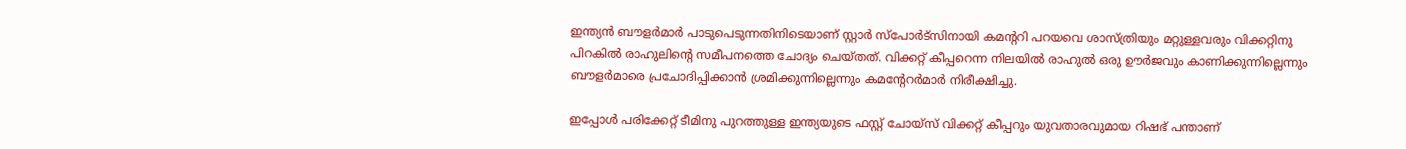ഇന്ത്യന്‍ ബൗളര്‍മാര്‍ പാടുപെടുന്നതിനിടെയാണ് സ്റ്റാര്‍ സ്‌പോര്‍ട്‌സിനായി കമന്ററി പറയവെ ശാസ്ത്രിയും മറ്റുള്ളവരും വിക്കറ്റിനു പിറകില്‍ രാഹുലിന്റെ സമീപനത്തെ ചോദ്യം ചെയ്തത്. വിക്കറ്റ് കീപ്പറെന്ന നിലയില്‍ രാഹുല്‍ ഒരു ഊര്‍ജവും കാണിക്കുന്നില്ലെന്നും ബൗളര്‍മാരെ പ്രചോദിപ്പിക്കാന്‍ ശ്രമിക്കുന്നില്ലെന്നും കമന്റേറര്‍മാര്‍ നിരീക്ഷിച്ചു.

ഇപ്പോള്‍ പരിക്കേറ്റ് ടീമിനു പുറത്തുള്ള ഇന്ത്യയുടെ ഫസ്റ്റ് ചോയ്‌സ് വിക്കറ്റ് കീപ്പറും യുവതാരവുമായ റിഷഭ് പന്താണ്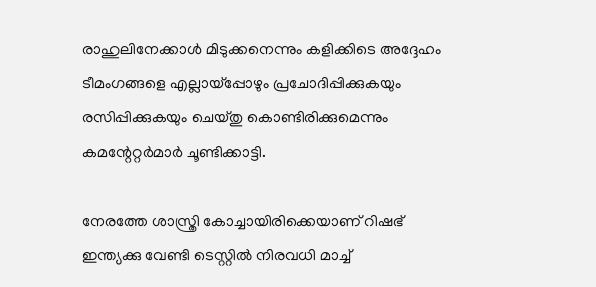രാഹുലിനേക്കാള്‍ മിടുക്കനെന്നും കളിക്കിടെ അദ്ദേഹം ടീമംഗങ്ങളെ എല്ലായ്‌പ്പോഴും പ്രചോദിപ്പിക്കുകയും രസിപ്പിക്കുകയും ചെയ്തു കൊണ്ടിരിക്കുമെന്നും കമന്റേറ്റര്‍മാര്‍ ചൂണ്ടിക്കാട്ടി.

നേരത്തേ ശാസ്ത്രി കോച്ചായിരിക്കെയാണ് റിഷഭ് ഇന്ത്യക്കു വേണ്ടി ടെസ്റ്റില്‍ നിരവധി മാച്ച്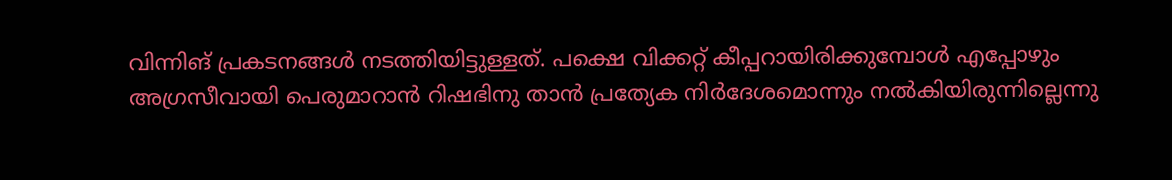വിന്നിങ് പ്രകടനങ്ങള്‍ നടത്തിയിട്ടുള്ളത്. പക്ഷെ വിക്കറ്റ് കീപ്പറായിരിക്കുമ്പോള്‍ എപ്പോഴും അഗ്രസീവായി പെരുമാറാന്‍ റിഷഭിനു താന്‍ പ്രത്യേക നിര്‍ദേശമൊന്നും നല്‍കിയിരുന്നില്ലെന്നു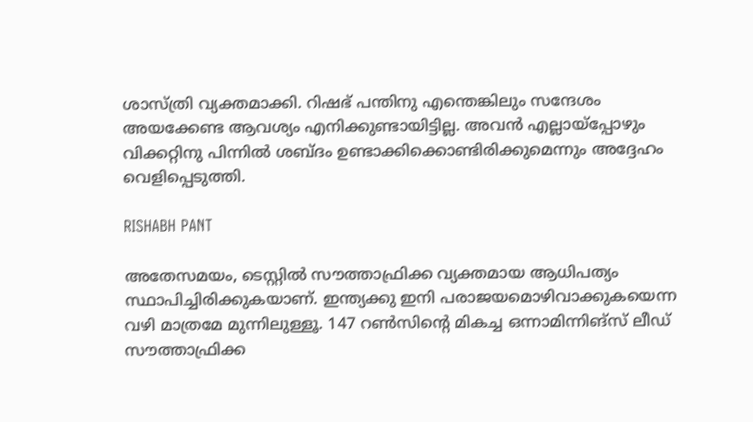ശാസ്ത്രി വ്യക്തമാക്കി. റിഷഭ് പന്തിനു എന്തെങ്കിലും സന്ദേശം അയക്കേണ്ട ആവശ്യം എനിക്കുണ്ടായിട്ടില്ല. അവന്‍ എല്ലായ്‌പ്പോഴും വിക്കറ്റിനു പിന്നില്‍ ശബ്ദം ഉണ്ടാക്കിക്കൊണ്ടിരിക്കുമെന്നും അദ്ദേഹം വെളിപ്പെടുത്തി.

RISHABH PANT

അതേസമയം, ടെസ്റ്റില്‍ സൗത്താഫ്രിക്ക വ്യക്തമായ ആധിപത്യം സ്ഥാപിച്ചിരിക്കുകയാണ്. ഇന്ത്യക്കു ഇനി പരാജയമൊഴിവാക്കുകയെന്ന വഴി മാത്രമേ മുന്നിലുള്ളൂ. 147 റണ്‍സിന്റെ മികച്ച ഒന്നാമിന്നിങ്‌സ് ലീഡ് സൗത്താഫ്രിക്ക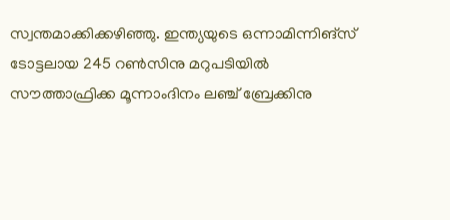സ്വന്തമാക്കിക്കഴിഞ്ഞു. ഇന്ത്യയുടെ ഒന്നാമിന്നിങ്‌സ് ടോട്ടലായ 245 റണ്‍സിനു മറുപടിയില്‍ സൗത്താഫ്രിക്ക മൂന്നാംദിനം ലഞ്ച് ബ്രേക്കിനു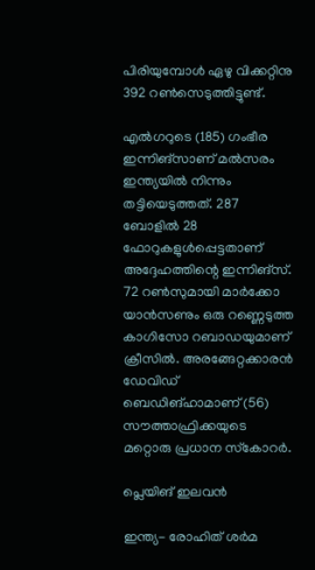പിരിയുമ്പോള്‍ ഏഴു വിക്കറ്റിനു 392 റണ്‍സെടുത്തിട്ടുണ്ട്.

എല്‍ഗറുടെ (185) ഗംഭീര ഇന്നിങ്‌സാണ് മല്‍സരം ഇന്ത്യയില്‍ നിന്നും തട്ടിയെടുത്തത്. 287 ബോളില്‍ 28 ഫോറുകളുള്‍പ്പെട്ടതാണ് അദ്ദേഹത്തിന്റെ ഇന്നിങ്‌സ്. 72 റണ്‍സുമായി മാര്‍ക്കോ യാന്‍സണും ഒരു റണ്ണെടുത്ത കാഗിസോ റബാഡയുമാണ് ക്രീസില്‍. അരങ്ങേറ്റക്കാരന്‍ ഡേവിഡ് ബെഡിങ്ഹാമാണ് (56) സൗത്താഫ്രിക്കയുടെ മറ്റൊരു പ്രധാന സ്‌കോറര്‍.

പ്ലെയിങ് ഇലവന്‍

ഇന്ത്യ- രോഹിത് ശര്‍മ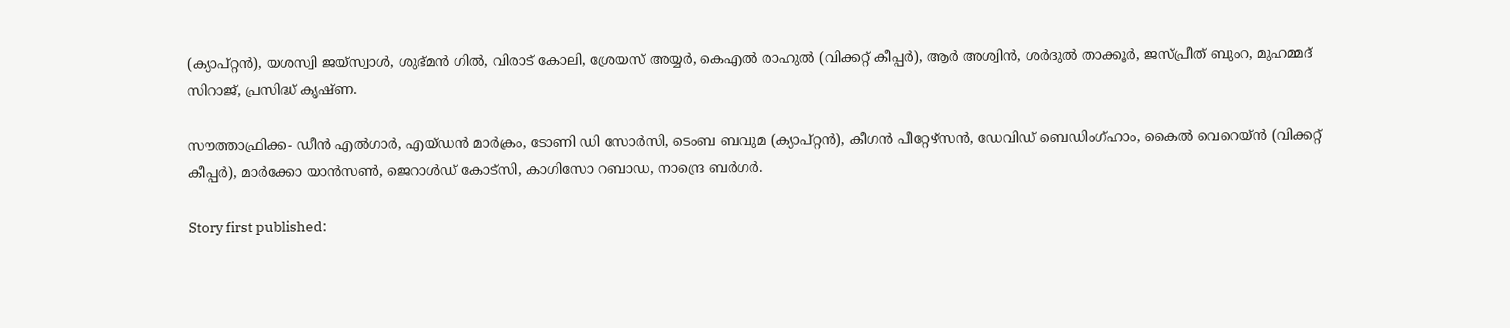(ക്യാപ്റ്റന്‍), യശസ്വി ജയ്സ്വാള്‍, ശുഭ്മന്‍ ഗില്‍, വിരാട് കോലി, ശ്രേയസ് അയ്യര്‍, കെഎല്‍ രാഹുല്‍ (വിക്കറ്റ് കീപ്പര്‍), ആര്‍ അശ്വിന്‍, ശര്‍ദുല്‍ താക്കൂര്‍, ജസ്പ്രീത് ബുംറ, മുഹമ്മദ് സിറാജ്, പ്രസിദ്ധ് കൃഷ്ണ.

സൗത്താഫ്രിക്ക- ഡീന്‍ എല്‍ഗാര്‍, എയ്ഡന്‍ മാര്‍ക്രം, ടോണി ഡി സോര്‍സി, ടെംബ ബവുമ (ക്യാപ്റ്റന്‍), കീഗന്‍ പീറ്റേഴ്‌സന്‍, ഡേവിഡ് ബെഡിംഗ്ഹാം, കൈല്‍ വെറെയ്ന്‍ (വിക്കറ്റ് കീപ്പര്‍), മാര്‍ക്കോ യാന്‍സണ്‍, ജെറാള്‍ഡ് കോട്സി, കാഗിസോ റബാഡ, നാന്ദ്രെ ബര്‍ഗര്‍.

Story first published: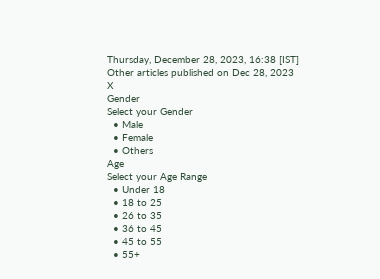Thursday, December 28, 2023, 16:38 [IST]
Other articles published on Dec 28, 2023
X
Gender
Select your Gender
  • Male
  • Female
  • Others
Age
Select your Age Range
  • Under 18
  • 18 to 25
  • 26 to 35
  • 36 to 45
  • 45 to 55
  • 55+